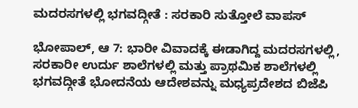ಮದರಸಗಳಲ್ಲಿ ಭಗವದ್ಗೀತೆ : ಸರಕಾರಿ ಸುತ್ತೋಲೆ ವಾಪಸ್

ಭೋಪಾಲ್, ಆ 7: ಭಾರೀ ವಿವಾದಕ್ಕೆ ಈಡಾಗಿದ್ದ ಮದರಸಗಳಲ್ಲಿ, ಸರಕಾರೀ ಉರ್ದು ಶಾಲೆಗಳಲ್ಲಿ ಮತ್ತು ಪ್ರಾಥಮಿಕ ಶಾಲೆಗಳಲ್ಲಿ ಭಗವದ್ಗೀತೆ ಭೋದನೆಯ ಆದೇಶವನ್ನು ಮಧ್ಯಪ್ರದೇಶದ ಬಿಜೆಪಿ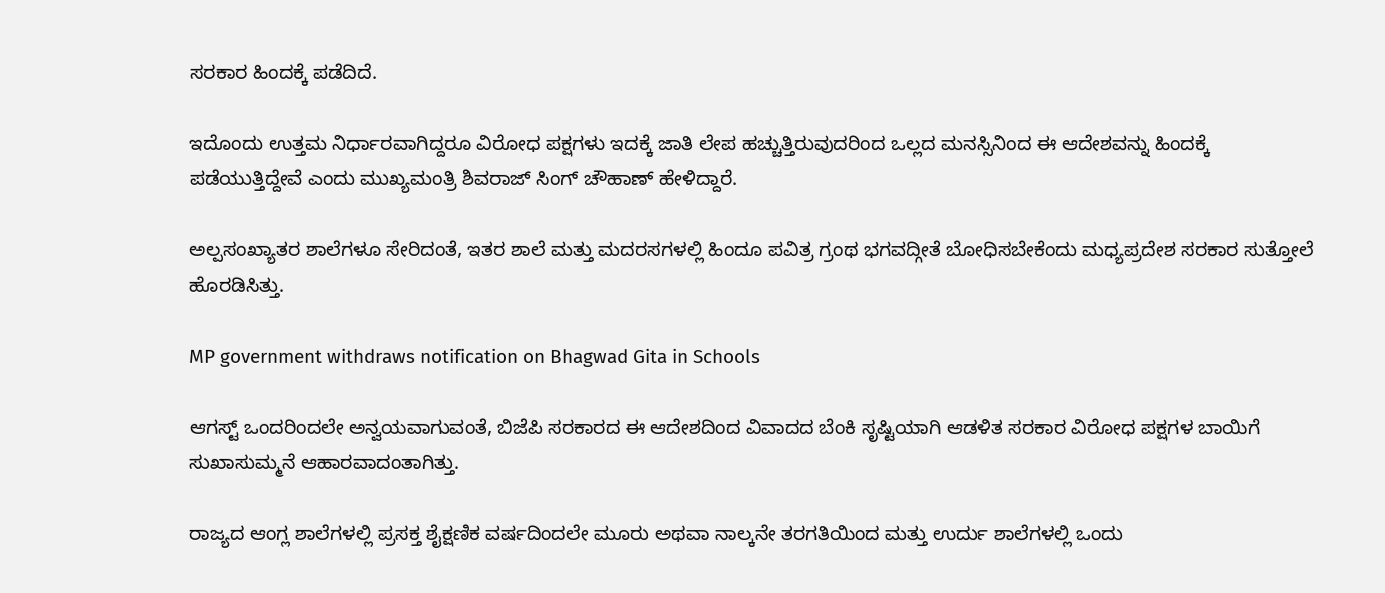ಸರಕಾರ ಹಿಂದಕ್ಕೆ ಪಡೆದಿದೆ.

ಇದೊಂದು ಉತ್ತಮ ನಿರ್ಧಾರವಾಗಿದ್ದರೂ ವಿರೋಧ ಪಕ್ಷಗಳು ಇದಕ್ಕೆ ಜಾತಿ ಲೇಪ ಹಚ್ಚುತ್ತಿರುವುದರಿಂದ ಒಲ್ಲದ ಮನಸ್ಸಿನಿಂದ ಈ ಆದೇಶವನ್ನು ಹಿಂದಕ್ಕೆ ಪಡೆಯುತ್ತಿದ್ದೇವೆ ಎಂದು ಮುಖ್ಯಮಂತ್ರಿ ಶಿವರಾಜ್ ಸಿಂಗ್ ಚೌಹಾಣ್ ಹೇಳಿದ್ದಾರೆ.

ಅಲ್ಪಸಂಖ್ಯಾತರ ಶಾಲೆಗಳೂ ಸೇರಿದಂತೆ, ಇತರ ಶಾಲೆ ಮತ್ತು ಮದರಸಗಳಲ್ಲಿ ಹಿಂದೂ ಪವಿತ್ರ ಗ್ರಂಥ ಭಗವದ್ಗೀತೆ ಬೋಧಿಸಬೇಕೆಂದು ಮಧ್ಯಪ್ರದೇಶ ಸರಕಾರ ಸುತ್ತೋಲೆ ಹೊರಡಿಸಿತ್ತು.

MP government withdraws notification on Bhagwad Gita in Schools

ಆಗಸ್ಟ್ ಒಂದರಿಂದಲೇ ಅನ್ವಯವಾಗುವಂತೆ, ಬಿಜೆಪಿ ಸರಕಾರದ ಈ ಆದೇಶದಿಂದ ವಿವಾದದ ಬೆಂಕಿ ಸೃಷ್ಟಿಯಾಗಿ ಆಡಳಿತ ಸರಕಾರ ವಿರೋಧ ಪಕ್ಷಗಳ ಬಾಯಿಗೆ ಸುಖಾಸುಮ್ಮನೆ ಆಹಾರವಾದಂತಾಗಿತ್ತು.

ರಾಜ್ಯದ ಆಂಗ್ಲ ಶಾಲೆಗಳಲ್ಲಿ ಪ್ರಸಕ್ತ ಶೈಕ್ಷಣಿಕ ವರ್ಷದಿಂದಲೇ ಮೂರು ಅಥವಾ ನಾಲ್ಕನೇ ತರಗತಿಯಿಂದ ಮತ್ತು ಉರ್ದು ಶಾಲೆಗಳಲ್ಲಿ ಒಂದು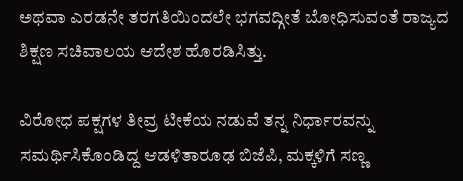ಅಥವಾ ಎರಡನೇ ತರಗತಿಯಿಂದಲೇ ಭಗವದ್ಗೀತೆ ಬೋಧಿಸುವಂತೆ ರಾಜ್ಯದ ಶಿಕ್ಷಣ ಸಚಿವಾಲಯ ಆದೇಶ ಹೊರಡಿಸಿತ್ತು.

ವಿರೋಧ ಪಕ್ಷಗಳ ತೀವ್ರ ಟೀಕೆಯ ನಡುವೆ ತನ್ನ ನಿರ್ಧಾರವನ್ನು ಸಮರ್ಥಿಸಿಕೊಂಡಿದ್ದ ಆಡಳಿತಾರೂಢ ಬಿಜೆಪಿ, ಮಕ್ಕಳಿಗೆ ಸಣ್ಣ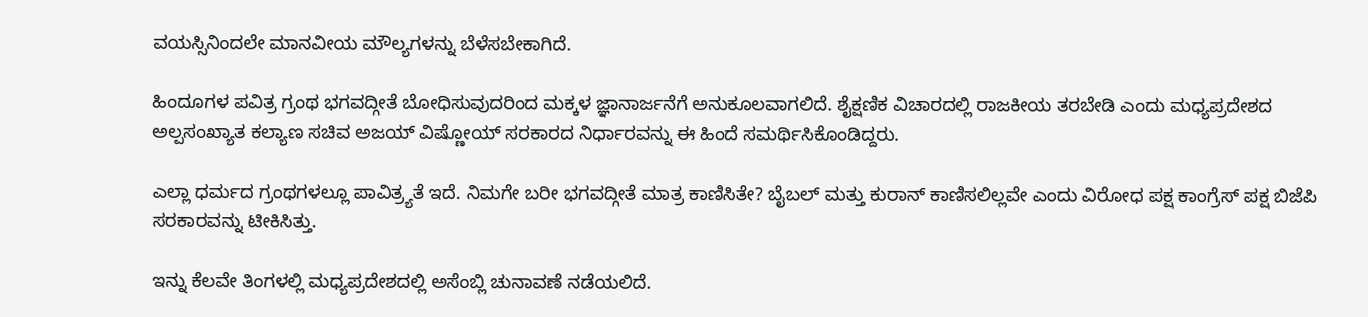ವಯಸ್ಸಿನಿಂದಲೇ ಮಾನವೀಯ ಮೌಲ್ಯಗಳನ್ನು ಬೆಳೆಸಬೇಕಾಗಿದೆ.

ಹಿಂದೂಗಳ ಪವಿತ್ರ ಗ್ರಂಥ ಭಗವದ್ಗೀತೆ ಬೋಧಿಸುವುದರಿಂದ ಮಕ್ಕಳ ಜ್ಞಾನಾರ್ಜನೆಗೆ ಅನುಕೂಲವಾಗಲಿದೆ. ಶೈಕ್ಷಣಿಕ ವಿಚಾರದಲ್ಲಿ ರಾಜಕೀಯ ತರಬೇಡಿ ಎಂದು ಮಧ್ಯಪ್ರದೇಶದ ಅಲ್ಪಸಂಖ್ಯಾತ ಕಲ್ಯಾಣ ಸಚಿವ ಅಜಯ್ ವಿಷ್ಣೋಯ್ ಸರಕಾರದ ನಿರ್ಧಾರವನ್ನು ಈ ಹಿಂದೆ ಸಮರ್ಥಿಸಿಕೊಂಡಿದ್ದರು.

ಎಲ್ಲಾ ಧರ್ಮದ ಗ್ರಂಥಗಳಲ್ಲೂ ಪಾವಿತ್ರ್ಯತೆ ಇದೆ. ನಿಮಗೇ ಬರೀ ಭಗವದ್ಗೀತೆ ಮಾತ್ರ ಕಾಣಿಸಿತೇ? ಬೈಬಲ್ ಮತ್ತು ಕುರಾನ್ ಕಾಣಿಸಲಿಲ್ಲವೇ ಎಂದು ವಿರೋಧ ಪಕ್ಷ ಕಾಂಗ್ರೆಸ್ ಪಕ್ಷ ಬಿಜೆಪಿ ಸರಕಾರವನ್ನು ಟೀಕಿಸಿತ್ತು.

ಇನ್ನು ಕೆಲವೇ ತಿಂಗಳಲ್ಲಿ ಮಧ್ಯಪ್ರದೇಶದಲ್ಲಿ ಅಸೆಂಬ್ಲಿ ಚುನಾವಣೆ ನಡೆಯಲಿದೆ.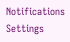Notifications
Settings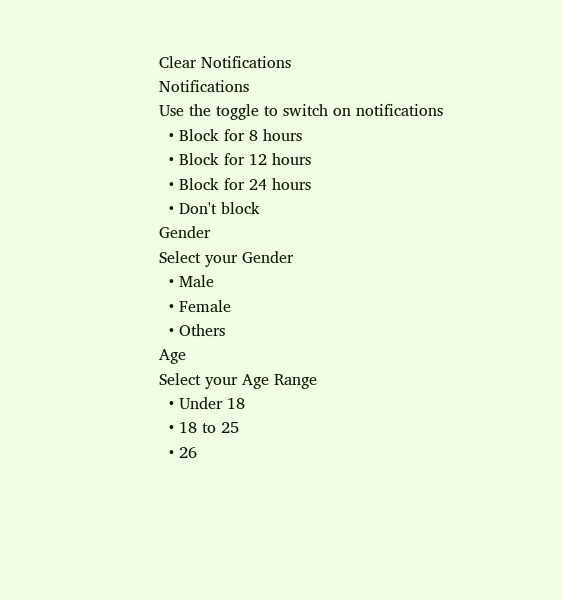Clear Notifications
Notifications
Use the toggle to switch on notifications
  • Block for 8 hours
  • Block for 12 hours
  • Block for 24 hours
  • Don't block
Gender
Select your Gender
  • Male
  • Female
  • Others
Age
Select your Age Range
  • Under 18
  • 18 to 25
  • 26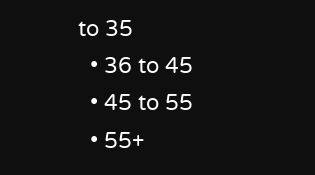to 35
  • 36 to 45
  • 45 to 55
  • 55+